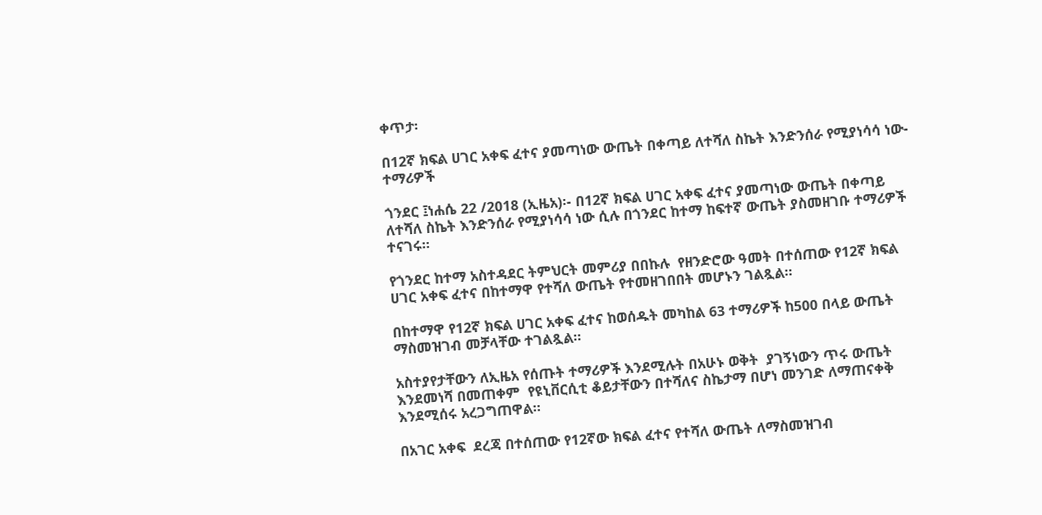ቀጥታ፡

በ12ኛ ክፍል ሀገር አቀፍ ፈተና ያመጣነው ውጤት በቀጣይ ለተሻለ ስኬት እንድንሰራ የሚያነሳሳ ነው- ተማሪዎች

ጎንደር ፤ነሐሴ 22 /2018 (ኢዜአ)፡- በ12ኛ ክፍል ሀገር አቀፍ ፈተና ያመጣነው ውጤት በቀጣይ ለተሻለ ስኬት እንድንሰራ የሚያነሳሳ ነው ሲሉ በጎንደር ከተማ ከፍተኛ ውጤት ያስመዘገቡ ተማሪዎች ተናገሩ።

የጎንደር ከተማ አስተዳደር ትምህርት መምሪያ በበኩሉ  የዘንድሮው ዓመት በተሰጠው የ12ኛ ክፍል ሀገር አቀፍ ፈተና በከተማዋ የተሻለ ውጤት የተመዘገበበት መሆኑን ገልጿል።

በከተማዋ የ12ኛ ክፍል ሀገር አቀፍ ፈተና ከወሰዱት መካከል 63 ተማሪዎች ከ500 በላይ ውጤት ማስመዝገብ መቻላቸው ተገልጿል።

አስተያየታቸውን ለኢዜአ የሰጡት ተማሪዎች እንደሚሉት በአሁኑ ወቅት  ያገኝነውን ጥሩ ውጤት እንደመነሻ በመጠቀም  የዩኒቨርሲቲ ቆይታቸውን በተሻለና ስኬታማ በሆነ መንገድ ለማጠናቀቅ እንደሚሰሩ አረጋግጠዋል።

በአገር አቀፍ  ደረጃ በተሰጠው የ12ኛው ክፍል ፈተና የተሻለ ውጤት ለማስመዝገብ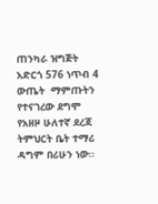ጠንካራ ዝግጅት አድርጎ 576 ነጥብ 4 ውጤት  ማምጡትን የተናገረው ደግሞ የአዘዞ ሁለተኛ ደረጃ ትምህርት ቤት ተማሪ ዳግም በሪሁን ነው።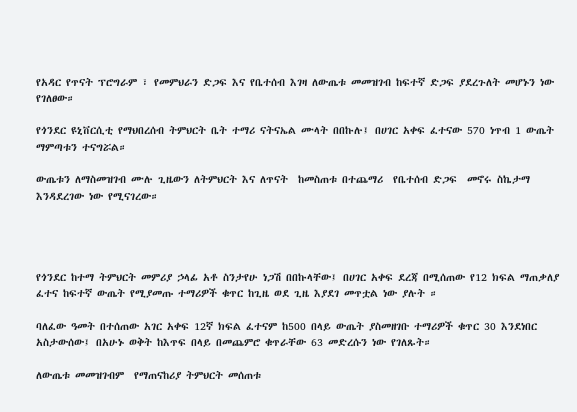የአዳር የጥናት ፕሮግራም ፣ የመምህራን ድጋፍ እና የቤተሰብ እገዛ ለውጤቱ መመዝገብ ከፍተኛ ድጋፍ ያደረጉለት መሆኑን ነው የገለፀው።

የጎንደር ዩኒቨርሲቲ የማህበረሰብ ትምህርት ቤት ተማሪ ናትናኤል ሙላት በበኩሉ፤ በሀገር አቀፍ ፈተናው 570 ነጥብ 1 ውጤት ማምጣቱን ተናግሯል።

ውጤቱን ለማስመዝገብ ሙሉ ጊዜውን ለትምህርት እና ለጥናት  ከመስጠቱ በተጨማሪ  የቤተሰብ ድጋፍ  መኖሩ ስኬታማ እንዳደረገው ነው የሚናገረው።




የጎንደር ከተማ ትምህርት መምሪያ ኃላፊ አቶ ስንታየሁ ነጋሽ በበኩላቸው፤ በሀገር አቀፍ ደረጃ በሚሰጠው የ12 ክፍል ማጠቃለያ ፈተና ከፍተኛ ውጤት የሚያመጡ ተማሪዎች ቁጥር ከጊዜ ወደ ጊዜ እያደገ መጥቷል ነው ያሉት ።

ባለፈው ዓመት በተሰጠው አገር አቀፍ 12ኛ ክፍል ፈተናም ከ500 በላይ ውጤት ያስመዘገቡ ተማሪዎች ቁጥር 30 እንደነበር አስታውሰው፤ በአሁኑ ወቅት ከእጥፍ በላይ በመጨምሮ ቁጥራቸው 63 መድረሱን ነው የገለጹት።

ለውጤቱ መመዝገብም  የማጠናከሪያ ትምህርት መሰጠቱ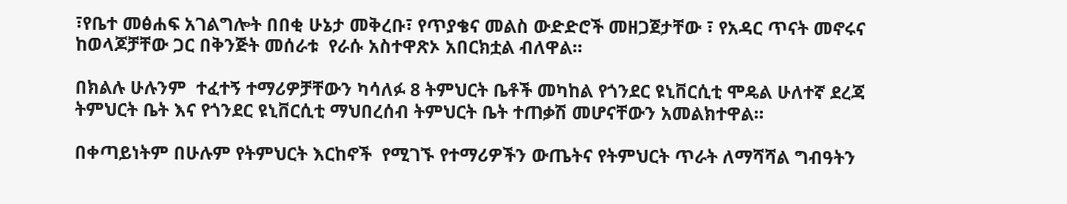፣የቤተ መፅሐፍ አገልግሎት በበቂ ሁኔታ መቅረቡ፣ የጥያቄና መልስ ውድድሮች መዘጋጀታቸው ፣ የአዳር ጥናት መኖሩና ከወላጆቻቸው ጋር በቅንጅት መሰራቱ  የራሱ አስተዋጽኦ አበርክቷል ብለዋል።

በክልሉ ሁሉንም  ተፈተኝ ተማሪዎቻቸውን ካሳለፉ 8 ትምህርት ቤቶች መካከል የጎንደር ዩኒቨርሲቲ ሞዴል ሁለተኛ ደረጃ ትምህርት ቤት እና የጎንደር ዩኒቨርሲቲ ማህበረሰብ ትምህርት ቤት ተጠቃሽ መሆናቸውን አመልክተዋል።

በቀጣይነትም በሁሉም የትምህርት እርከኖች  የሚገኙ የተማሪዎችን ውጤትና የትምህርት ጥራት ለማሻሻል ግብዓትን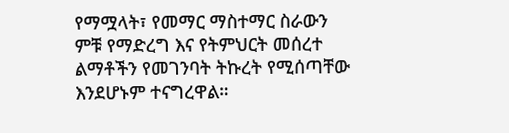የማሟላት፣ የመማር ማስተማር ስራውን ምቹ የማድረግ እና የትምህርት መሰረተ ልማቶችን የመገንባት ትኩረት የሚሰጣቸው እንደሆኑም ተናግረዋል።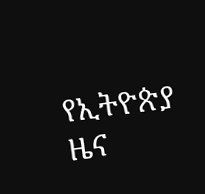የኢትዮጵያ ዜና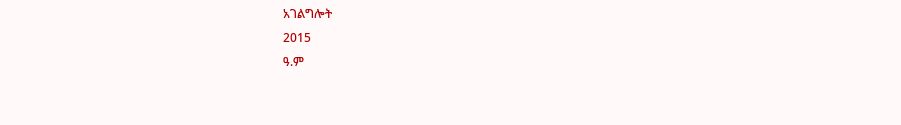አገልግሎት
2015
ዓ.ም